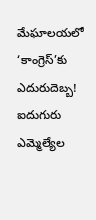మేఘాలయలో ‘కాంగ్రెస్’కు ఎదురుదెబ్బ! ఐదుగురు ఎమ్మెల్యేల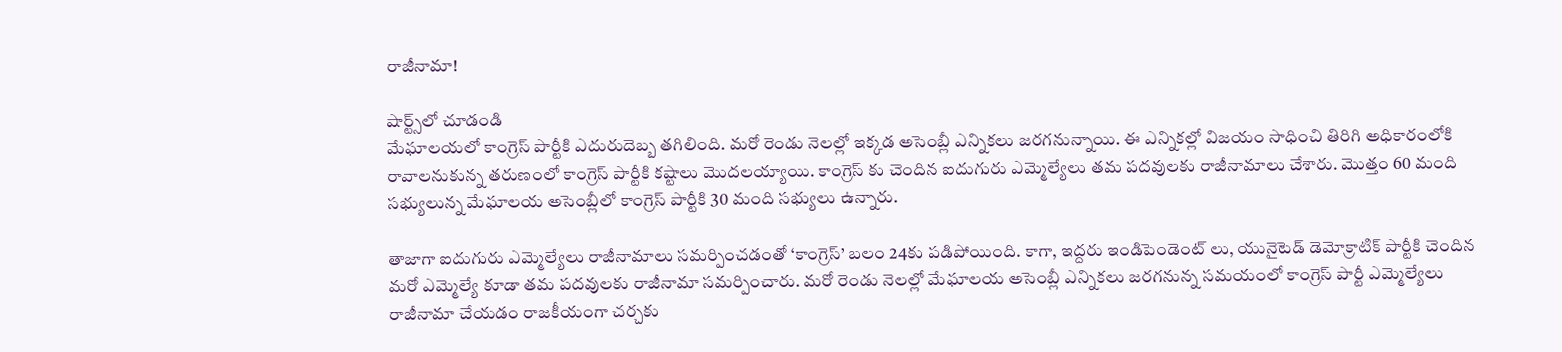రాజీనామా!

షార్ట్స్‌లో చూడండి
మేఘాలయలో కాంగ్రెస్ పార్టీకి ఎదురుదెబ్బ తగిలింది. మరో రెండు నెలల్లో ఇక్కడ అసెంబ్లీ ఎన్నికలు జరగనున్నాయి. ఈ ఎన్నికల్లో విజయం సాధించి తిరిగి అధికారంలోకి రావాలనుకున్న తరుణంలో కాంగ్రెస్ పార్టీకి కష్టాలు మొదలయ్యాయి. కాంగ్రెస్ కు చెందిన ఐదుగురు ఎమ్మెల్యేలు తమ పదవులకు రాజీనామాలు చేశారు. మొత్తం 60 మంది సభ్యులున్న మేఘాలయ అసెంబ్లీలో కాంగ్రెస్ పార్టీకి 30 మంది సభ్యులు ఉన్నారు.

తాజాగా ఐదుగురు ఎమ్మెల్యేలు రాజీనామాలు సమర్పించడంతో ‘కాంగ్రెస్’ బలం 24కు పడిపోయింది. కాగా, ఇద్దరు ఇండిపెండెంట్ లు, యునైటెడ్ డెమోక్రాటిక్ పార్టీకి చెందిన మరో ఎమ్మెల్యే కూడా తమ పదవులకు రాజీనామా సమర్పించారు. మరో రెండు నెలల్లో మేఘాలయ అసెంబ్లీ ఎన్నికలు జరగనున్న సమయంలో కాంగ్రెస్ పార్టీ ఎమ్మెల్యేలు రాజీనామా చేయడం రాజకీయంగా చర్చకు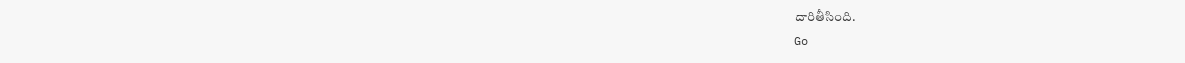దారితీసింది.
Go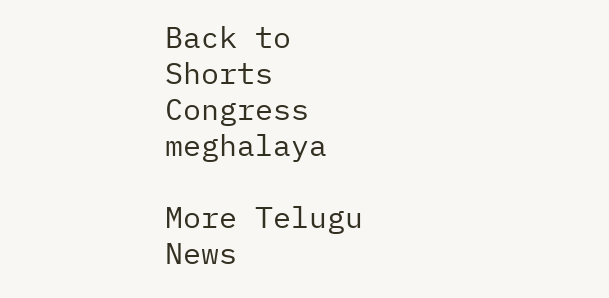Back to Shorts
Congress
meghalaya

More Telugu News